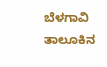ಬೆಳಗಾವಿ ತಾಲೂಕಿನ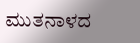ಮುತನಾಳದ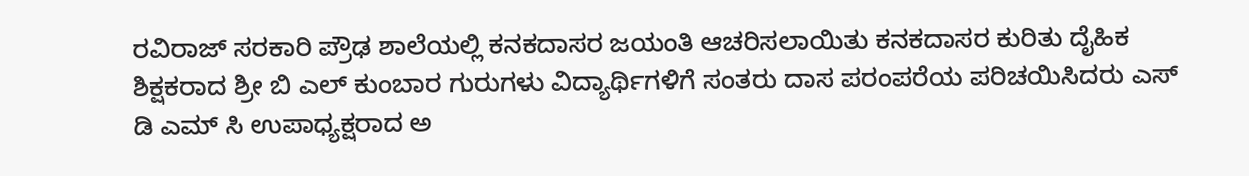ರವಿರಾಜ್ ಸರಕಾರಿ ಪ್ರೌಢ ಶಾಲೆಯಲ್ಲಿ ಕನಕದಾಸರ ಜಯಂತಿ ಆಚರಿಸಲಾಯಿತು ಕನಕದಾಸರ ಕುರಿತು ದೈಹಿಕ ಶಿಕ್ಷಕರಾದ ಶ್ರೀ ಬಿ ಎಲ್ ಕುಂಬಾರ ಗುರುಗಳು ವಿದ್ಯಾರ್ಥಿಗಳಿಗೆ ಸಂತರು ದಾಸ ಪರಂಪರೆಯ ಪರಿಚಯಿಸಿದರು ಎಸ್ ಡಿ ಎಮ್ ಸಿ ಉಪಾಧ್ಯಕ್ಷರಾದ ಅ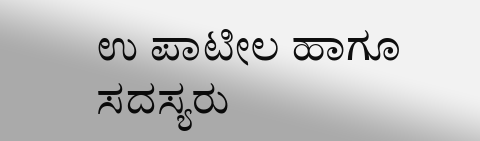ಉ ಪಾಟೀಲ ಹಾಗೂ ಸದಸ್ಯರು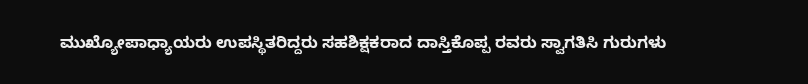ಮುಖ್ಯೋಪಾಧ್ಯಾಯರು ಉಪಸ್ಥಿತರಿದ್ದರು ಸಹಶಿಕ್ಷಕರಾದ ದಾಸ್ತಿಕೊಪ್ಪ ರವರು ಸ್ವಾಗತಿಸಿ ಗುರುಗಳು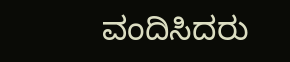ವಂದಿಸಿದರು